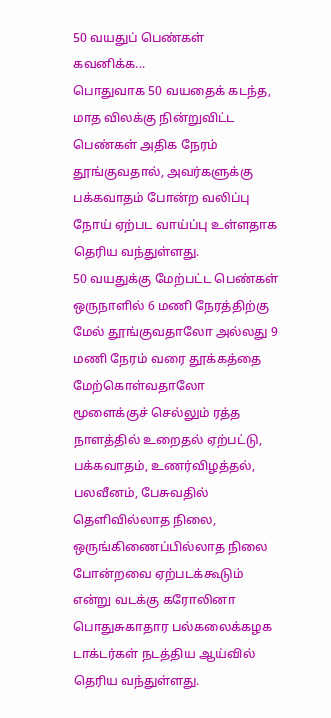50 வயதுப் பெண்கள் கவனிக்க...
பொதுவாக 50 வயதைக் கடந்த, மாத விலக்கு நின்றுவிட்ட பெண்கள் அதிக நேரம் தூங்குவதால், அவர்களுக்கு பக்கவாதம் போன்ற வலிப்பு நோய் ஏற்பட வாய்ப்பு உள்ளதாக தெரிய வந்துள்ளது.
50 வயதுக்கு மேற்பட்ட பெண்கள் ஒருநாளில் 6 மணி நேரத்திற்கு மேல் தூங்குவதாலோ அல்லது 9 மணி நேரம் வரை தூக்கத்தை மேற்கொள்வதாலோ மூளைக்குச் செல்லும் ரத்த நாளத்தில் உறைதல் ஏற்பட்டு, பக்கவாதம், உணர்விழத்தல், பலவீனம், பேசுவதில் தெளிவில்லாத நிலை, ஒருங்கிணைப்பில்லாத நிலை போன்றவை ஏற்படக்கூடும் என்று வடக்கு கரோலினா பொதுசுகாதார பல்கலைக்கழக டாக்டர்கள் நடத்திய ஆய்வில் தெரிய வந்துள்ளது.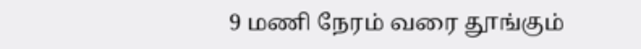9 மணி நேரம் வரை தூங்கும்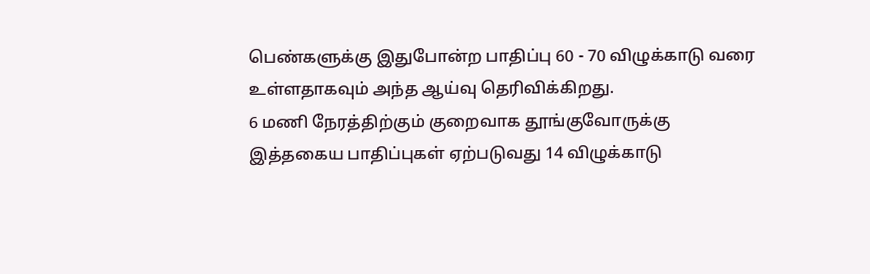பெண்களுக்கு இதுபோன்ற பாதிப்பு 60 - 70 விழுக்காடு வரை உள்ளதாகவும் அந்த ஆய்வு தெரிவிக்கிறது.
6 மணி நேரத்திற்கும் குறைவாக தூங்குவோருக்கு இத்தகைய பாதிப்புகள் ஏற்படுவது 14 விழுக்காடு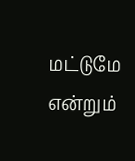மட்டுமே என்றும்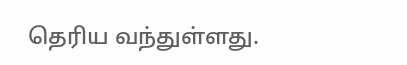தெரிய வந்துள்ளது.